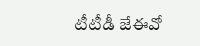టీటీడీ జేఈవో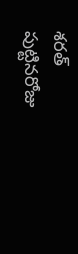శరత్ పుట్టినరోజు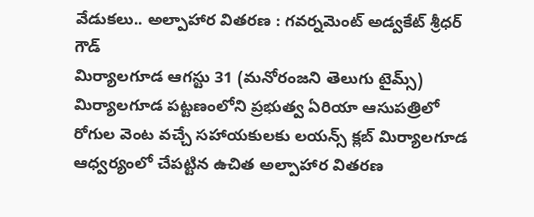వేడుకలు.. అల్పాహార వితరణ : గవర్నమెంట్ అడ్వకేట్ శ్రీధర్ గౌడ్
మిర్యాలగూడ ఆగస్టు 31 (మనోరంజని తెలుగు టైమ్స్)
మిర్యాలగూడ పట్టణంలోని ప్రభుత్వ ఏరియా ఆసుపత్రిలో రోగుల వెంట వచ్చే సహాయకులకు లయన్స్ క్లబ్ మిర్యాలగూడ ఆధ్వర్యంలో చేపట్టిన ఉచిత అల్పాహార వితరణ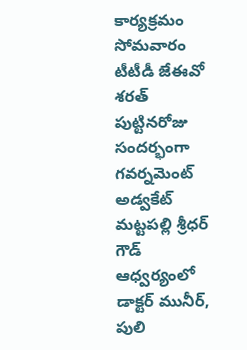కార్యక్రమం సోమవారం టీటీడీ జేఈవో శరత్ పుట్టినరోజు సందర్భంగా గవర్నమెంట్ అడ్వకేట్ మట్టపల్లి శ్రీధర్ గౌడ్ ఆధ్వర్యంలో డాక్టర్ మునీర్, పులి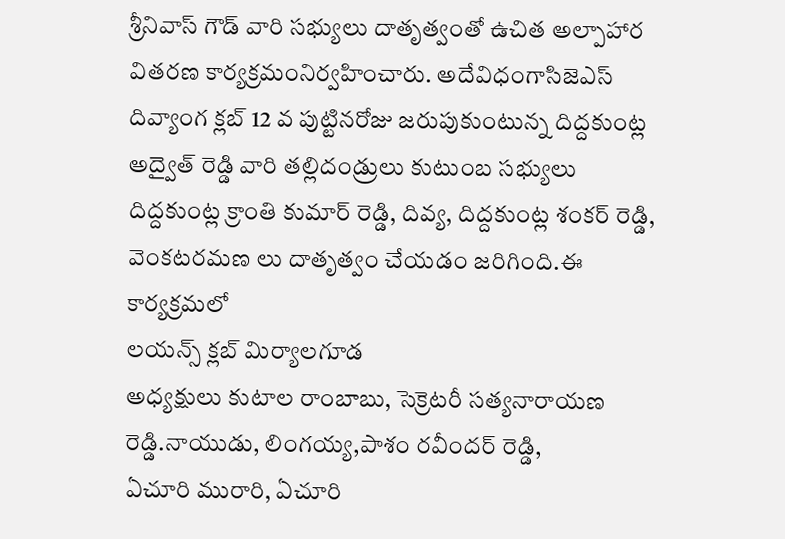శ్రీనివాస్ గౌడ్ వారి సభ్యులు దాతృత్వంతో ఉచిత అల్పాహార వితరణ కార్యక్రమంనిర్వహించారు. అదేవిధంగాసిజెఎస్ దివ్యాంగ క్లబ్ 12 వ పుట్టినరోజు జరుపుకుంటున్న దిద్దకుంట్ల అద్వైత్ రెడ్డి వారి తల్లిదండ్రులు కుటుంబ సభ్యులు దిద్దకుంట్ల క్రాంతి కుమార్ రెడ్డి, దివ్య, దిద్దకుంట్ల శంకర్ రెడ్డి, వెంకటరమణ లు దాతృత్వం చేయడం జరిగింది.ఈ కార్యక్రమలో
లయన్స్ క్లబ్ మిర్యాలగూడ
అధ్యక్షులు కుటాల రాంబాబు, సెక్రెటరీ సత్యనారాయణ రెడ్డి.నాయుడు, లింగయ్య,పాశం రవీందర్ రెడ్డి,
ఏచూరి మురారి, ఏచూరి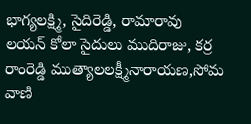భాగ్యలక్ష్మి, సైదిరెడ్డి, రామారావు
లయన్ కోలా సైదులు ముదిరాజు, కర్ర రాంరెడ్డి ముత్యాలలక్ష్మీనారాయణ,సోమ వాణి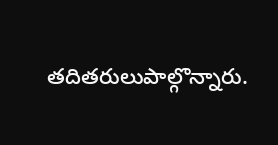తదితరులుపాల్గొన్నారు.